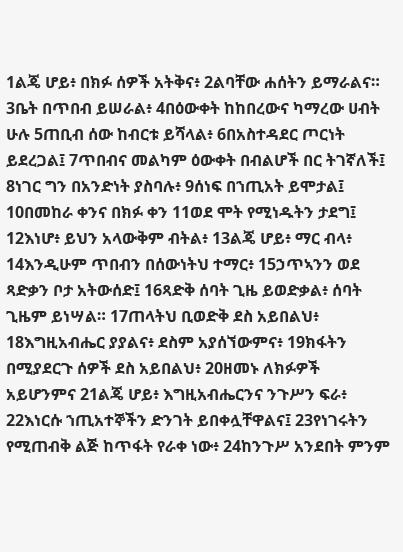1ልጄ ሆይ፥ በክፉ ሰዎች አትቅና፥ 2ልባቸው ሐሰትን ይማራልና። 3ቤት በጥበብ ይሠራል፥ 4በዕውቀት ከከበረውና ካማረው ሀብት ሁሉ 5ጠቢብ ሰው ከብርቱ ይሻላል፥ 6በአስተዳደር ጦርነት ይደረጋል፤ 7ጥበብና መልካም ዕውቀት በብልሆች በር ትገኛለች፤ 8ነገር ግን በአንድነት ያስባሉ፥ 9ሰነፍ በኀጢአት ይሞታል፤ 10በመከራ ቀንና በክፉ ቀን 11ወደ ሞት የሚነዱትን ታደግ፤ 12እነሆ፥ ይህን አላውቅም ብትል፥ 13ልጄ ሆይ፥ ማር ብላ፥ 14እንዲሁም ጥበብን በሰውነትህ ተማር፥ 15ኃጥኣንን ወደ ጻድቃን ቦታ አትውሰድ፤ 16ጻድቅ ሰባት ጊዜ ይወድቃል፥ ሰባት ጊዜም ይነሣል። 17ጠላትህ ቢወድቅ ደስ አይበልህ፥ 18እግዚአብሔር ያያልና፥ ደስም አያሰኘውምና፥ 19ክፋትን በሚያደርጉ ሰዎች ደስ አይበልህ፥ 20ዘመኑ ለክፉዎች አይሆንምና 21ልጄ ሆይ፥ እግዚአብሔርንና ንጉሥን ፍራ፥ 22እነርሱ ኀጢአተኞችን ድንገት ይበቀሏቸዋልና፤ 23የነገሩትን የሚጠብቅ ልጅ ከጥፋት የራቀ ነው፥ 24ከንጉሥ አንደበት ምንም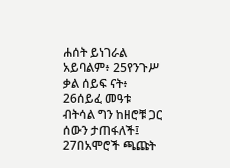ሐሰት ይነገራል አይባልም፥ 25የንጉሥ ቃል ሰይፍ ናት፥ 26ሰይፈ መዓቱ ብትሳል ግን ከዘሮቹ ጋር ሰውን ታጠፋለች፤ 27በአሞሮች ጫጩት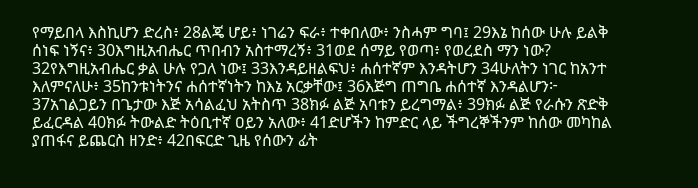የማይበላ እስኪሆን ድረስ፥ 28ልጄ ሆይ፥ ነገሬን ፍራ፥ ተቀበለው፥ ንስሓም ግባ፤ 29እኔ ከሰው ሁሉ ይልቅ ሰነፍ ነኝና፥ 30እግዚአብሔር ጥበብን አስተማረኝ፥ 31ወደ ሰማይ የወጣ፥ የወረደስ ማን ነው? 32የእግዚአብሔር ቃል ሁሉ የጋለ ነው፤ 33እንዳይዘልፍህ፥ ሐሰተኛም እንዳትሆን 34ሁለትን ነገር ከአንተ እለምናለሁ፥ 35ከንቱነትንና ሐሰተኛነትን ከእኔ አርቃቸው፤ 36እጅግ ጠግቤ ሐሰተኛ እንዳልሆን፦ 37አገልጋይን በጌታው እጅ አሳልፈህ አትስጥ 38ክፉ ልጅ አባቱን ይረግማል፥ 39ክፉ ልጅ የራሱን ጽድቅ ይፈርዳል 40ክፉ ትውልድ ትዕቢተኛ ዐይን አለው፥ 41ድሆችን ከምድር ላይ ችግረኞችንም ከሰው መካከል ያጠፋና ይጨርስ ዘንድ፥ 42በፍርድ ጊዜ የሰውን ፊት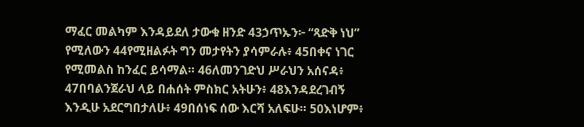ማፈር መልካም እንዳይደለ ታውቁ ዘንድ 43ኃጥኡን፦ “ጻድቅ ነህ” የሚለውን 44የሚዘልፉት ግን መታየትን ያሳምራሉ፥ 45በቀና ነገር የሚመልስ ከንፈር ይሳማል። 46ለመንገድህ ሥራህን አሰናዳ፥ 47በባልንጀራህ ላይ በሐሰት ምስክር አትሁን፥ 48እንዳደረገብኝ እንዲሁ አደርግበታለሁ፥ 49በሰነፍ ሰው እርሻ አለፍሁ። 50እነሆም፥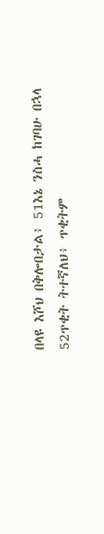በላዩ እሾህ በቅሎበታል፥ 51እኔ ንስሓ ከገባሁ በኋላ 52ጥቂት ትተኛለህ፥ ጥቂትም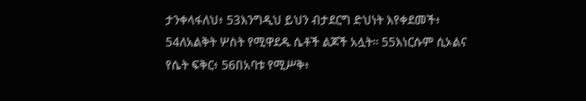ታንቀላፋለህ፥ 53እንግዲህ ይህን ብታደርግ ድህነት እየቀደመች፥ 54ለአልቅት ሦስት የሚዋደዱ ሴቶች ልጆች አሏት። 55እነርሱም ሲኦልና የሴት ፍቅር፥ 56በአባቱ የሚሥቅ፥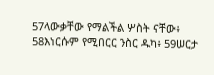57ላውቃቸው የማልችል ሦስት ናቸው፥ 58እነርሱም የሚበርር ንስር ዱካ፥ 59ሠርታ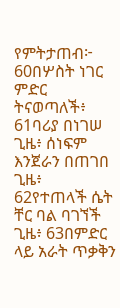የምትታጠብ፦ 60በሦስት ነገር ምድር ትናወጣለች፥ 61ባሪያ በነገሠ ጊዜ፥ ሰነፍም እንጀራን በጠገበ ጊዜ፥ 62የተጠላች ሴት ቸር ባል ባገኘች ጊዜ፥ 63በምድር ላይ አራት ጥቃቅን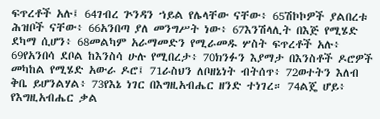ፍጥረቶች አሉ፤ 64ገብረ ጕንዳን ኀይል የሌላቸው ናቸው፥ 65ሽኮኮዎች ያልበረቱ ሕዝቦች ናቸው፥ 66አንበጣ ያለ መንግሥት ነው፥ 67እንሽላሊት በእጅ የሚሄድ ደካማ ሲሆን፥ 68መልካም አራማመድን የሚራመዱ ሦስት ፍጥረቶች አሉ፥ 69የአንበሳ ደቦል ከእንስሳ ሁሉ የሚበረታ፥ 70ክንፉን እያማታ በእንስቶች ዶሮዎች መካከል የሚሄድ አውራ ዶሮ፤ 71ራስህን ለቦዘኔነት ብትሰጥ፥ 72ወተትን እለብ ቅቤ ይሆንልሃል፥ 73የእኔ ነገር በእግዚአብሔር ዘንድ ተነገረ። 74ልጄ ሆይ፥ የእግዚአብሔር ቃል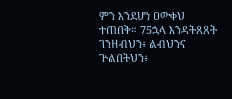ምን እንደሆነ ዐውቀህ ተጠበቅ። 75ኋላ እንዳትጸጸት ገንዘብህን፥ ልብህንና ጕልበትህን፥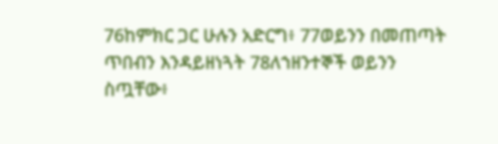76ከምክር ጋር ሁሉን አድርግ፥ 77ወይንን በመጠጣት ጥበብን እንዳይዘነጓት 78ለኀዘንተኞች ወይንን ስጧቸው፥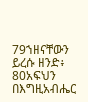79ኀዘናቸውን ይረሱ ዘንድ፥ 80አፍህን በእግዚአብሔር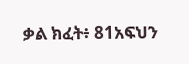ቃል ክፈት፥ 81አፍህን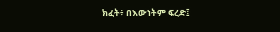ክፈት፥ በእውነትም ፍረድ፤